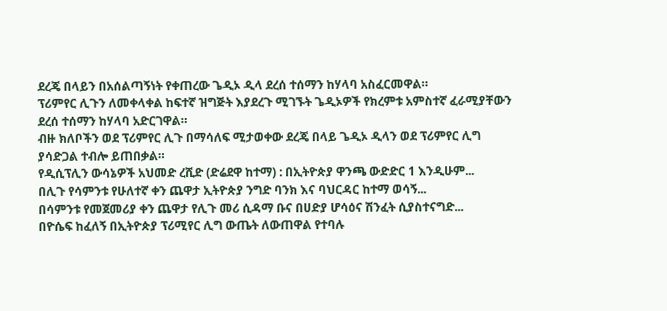ደረጄ በላይን በአሰልጣኝነት የቀጠረው ጌዲኦ ዲላ ደረሰ ተሰማን ከሃላባ አስፈርመዋል።
ፕሪምየር ሊጉን ለመቀላቀል ከፍተኛ ዝግጅት እያደረጉ ሚገኙት ጌዲኦዎች የክረምቱ አምስተኛ ፈራሚያቸውን ደረሰ ተሰማን ከሃላባ አድርገዋል።
ብዙ ክለቦችን ወደ ፕሪምየር ሊጉ በማሳለፍ ሚታወቀው ደረጄ በላይ ጌዲኦ ዲላን ወደ ፕሪምየር ሊግ ያሳድጋል ተብሎ ይጠበቃል።
የዲሲፕሊን ውሳኔዎች አህመድ ረሺድ (ድሬደዋ ከተማ) : በኢትዮጵያ ዋንጫ ውድድር 1 እንዲሁም...
በሊጉ የሳምንቱ የሁለተኛ ቀን ጨዋታ ኢትዮጵያ ንግድ ባንክ እና ባህርዳር ከተማ ወሳኝ...
በሳምንቱ የመጀመሪያ ቀን ጨዋታ የሊጉ መሪ ሲዳማ ቡና በሀድያ ሆሳዕና ሽንፈት ሲያስተናግድ...
በዮሴፍ ከፈለኝ በኢትዮጵያ ፕሪሚየር ሊግ ውጤት ለውጠዋል የተባሉ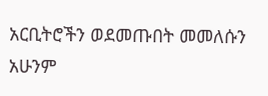አርቢትሮችን ወደመጡበት መመለሱን አሁንም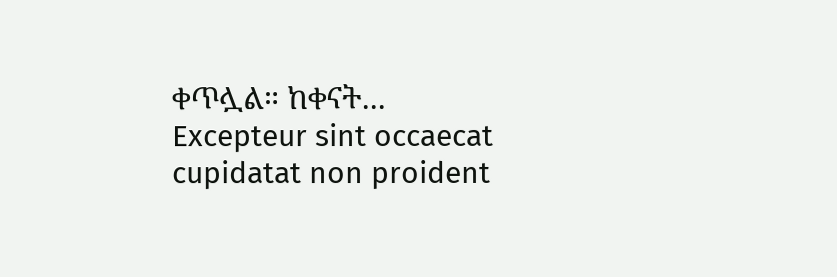ቀጥሏል። ከቀናት...
Excepteur sint occaecat cupidatat non proident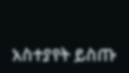አስተያየት ይስጡ